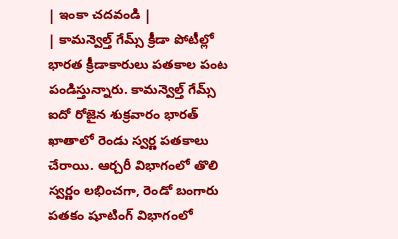| ఇంకా చదవండి |
| కామన్వెల్త్ గేమ్స్ క్రీడా పోటీల్లో భారత క్రీడాకారులు పతకాల పంట పండిస్తున్నారు. కామన్వెల్త్ గేమ్స్ ఐదో రోజైన శుక్రవారం భారత్ ఖాతాలో రెండు స్వర్ణ పతకాలు చేరాయి. ఆర్చరీ విభాగంలో తొలి స్వర్ణం లభించగా, రెండో బంగారు పతకం షూటింగ్ విభాగంలో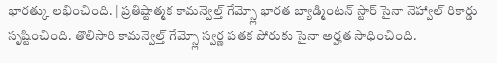భారత్కు లభించింది. | ప్రతిష్టాత్మక కామన్వెల్త్ గేమ్స్లో భారత బ్యాడ్మింటన్ స్టార్ సైనా నెహ్వాల్ రికార్డు సృష్టించింది. తొలిసారి కామన్వెల్త్ గేమ్స్లో స్వర్ణ పతక పోరుకు సైనా అర్హత సాధించింది.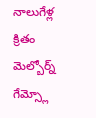నాలుగేళ్ల క్రితం మెల్బోర్న్ గేమ్స్లో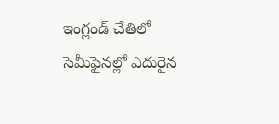ఇంగ్లండ్ చేతిలో సెమీఫైనల్లో ఎదురైన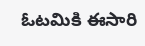ఓటమికి ఈసారి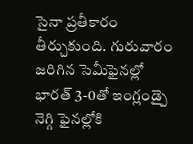సైనా ప్రతీకారం తీర్చుకుంది. గురువారం జరిగిన సెమీఫైనల్లో భారత్ 3-0తో ఇంగ్లండ్పై నెగ్గి ఫైనల్లోకి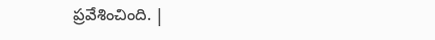ప్రవేశించింది. |